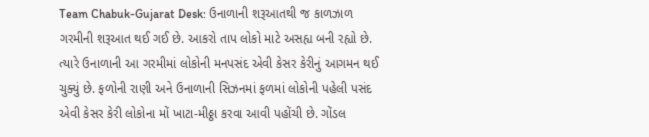Team Chabuk-Gujarat Desk: ઉનાળાની શરૂઆતથી જ કાળઝાળ ગરમીની શરૂઆત થઈ ગઈ છે. આકરો તાપ લોકો માટે અસહ્ય બની રહ્યો છે. ત્યારે ઉનાળાની આ ગરમીમાં લોકોની મનપસંદ એવી કેસર કેરીનું આગમન થઈ ચુક્યું છે. ફળોની રાણી અને ઉનાળાની સિઝનમાં ફળમાં લોકોની પહેલી પસંદ એવી કેસર કેરી લોકોના મોં ખાટા-મીઠ્ઠા કરવા આવી પહોંચી છે. ગોંડલ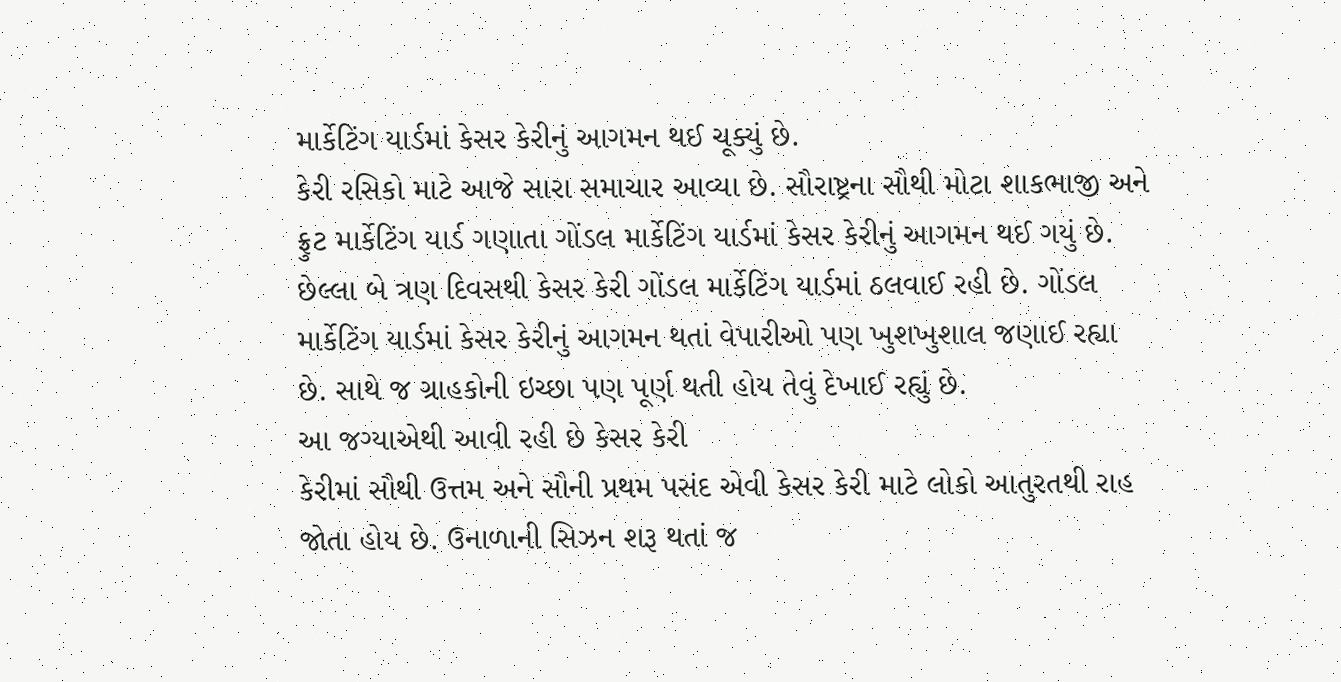માર્કેટિંગ યાર્ડમાં કેસર કેરીનું આગમન થઈ ચૂક્યું છે.
કેરી રસિકો માટે આજે સારા સમાચાર આવ્યા છે. સૌરાષ્ટ્રના સૌથી મોટા શાકભાજી અને ફ્રુટ માર્કેટિંગ યાર્ડ ગણાતા ગોંડલ માર્કેટિંગ યાર્ડમાં કેસર કેરીનું આગમન થઈ ગયું છે. છેલ્લા બે ત્રણ દિવસથી કેસર કેરી ગોંડલ માર્કેટિંગ યાર્ડમાં ઠલવાઈ રહી છે. ગોંડલ માર્કેટિંગ યાર્ડમાં કેસર કેરીનું આગમન થતાં વેપારીઓ પણ ખુશખુશાલ જણાઈ રહ્યા છે. સાથે જ ગ્રાહકોની ઇચ્છા પણ પૂર્ણ થતી હોય તેવું દેખાઈ રહ્યું છે.
આ જગ્યાએથી આવી રહી છે કેસર કેરી
કેરીમાં સૌથી ઉત્તમ અને સૌની પ્રથમ પસંદ એવી કેસર કેરી માટે લોકો આતુરતથી રાહ જોતા હોય છે. ઉનાળાની સિઝન શરૂ થતાં જ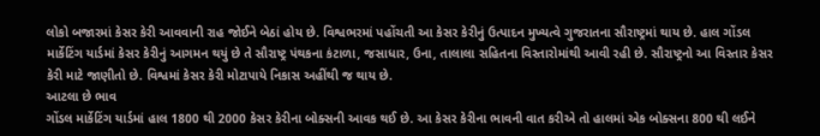લોકો બજારમાં કેસર કેરી આવવાની રાહ જોઈને બેઠાં હોય છે. વિશ્વભરમાં પહોંચતી આ કેસર કેરીનું ઉત્પાદન મુખ્યત્વે ગુજરાતના સૌરાષ્ટ્રમાં થાય છે. હાલ ગોંડલ માર્કેટિંગ યાર્ડમાં કેસર કેરીનું આગમન થયું છે તે સૌરાષ્ટ્ર પંથકના કંટાળા, જસાધાર, ઉના, તાલાલા સહિતના વિસ્તારોમાંથી આવી રહી છે. સૌરાષ્ટ્રનો આ વિસ્તાર કેસર કેરી માટે જાણીતો છે. વિશ્વમાં કેસર કેરી મોટાપાયે નિકાસ અહીંથી જ થાય છે.
આટલા છે ભાવ
ગોંડલ માર્કેટિંગ યાર્ડમાં હાલ 1800 થી 2000 કેસર કેરીના બોક્સની આવક થઈ છે. આ કેસર કેરીના ભાવની વાત કરીએ તો હાલમાં એક બોક્સના 800 થી લઈને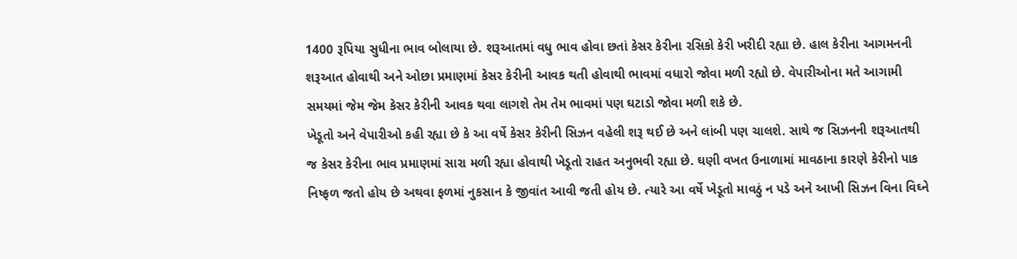1400 રૂપિયા સુધીના ભાવ બોલાયા છે. શરૂઆતમાં વધુ ભાવ હોવા છતાં કેસર કેરીના રસિકો કેરી ખરીદી રહ્યા છે. હાલ કેરીના આગમનની શરૂઆત હોવાથી અને ઓછા પ્રમાણમાં કેસર કેરીની આવક થતી હોવાથી ભાવમાં વધારો જોવા મળી રહ્યો છે. વેપારીઓના મતે આગામી સમયમાં જેમ જેમ કેસર કેરીની આવક થવા લાગશે તેમ તેમ ભાવમાં પણ ઘટાડો જોવા મળી શકે છે.
ખેડૂતો અને વેપારીઓ કહી રહ્યા છે કે આ વર્ષે કેસર કેરીની સિઝન વહેલી શરૂ થઈ છે અને લાંબી પણ ચાલશે. સાથે જ સિઝનની શરૂઆતથી જ કેસર કેરીના ભાવ પ્રમાણમાં સારા મળી રહ્યા હોવાથી ખેડૂતો રાહત અનુભવી રહ્યા છે. ઘણી વખત ઉનાળામાં માવઠાના કારણે કેરીનો પાક નિષ્ફળ જતો હોય છે અથવા ફળમાં નુકસાન કે જીવાંત આવી જતી હોય છે. ત્યારે આ વર્ષે ખેડૂતો માવઠું ન પડે અને આખી સિઝન વિના વિઘ્ને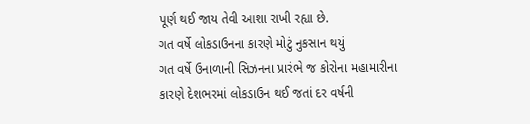પૂર્ણ થઈ જાય તેવી આશા રાખી રહ્યા છે.
ગત વર્ષે લોકડાઉનના કારણે મોટું નુકસાન થયું
ગત વર્ષે ઉનાળાની સિઝનના પ્રારંભે જ કોરોના મહામારીના કારણે દેશભરમાં લોકડાઉન થઈ જતાં દર વર્ષની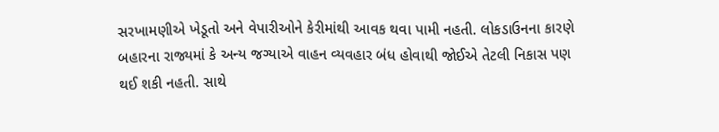સરખામણીએ ખેડૂતો અને વેપારીઓને કેરીમાંથી આવક થવા પામી નહતી. લોકડાઉનના કારણે બહારના રાજ્યમાં કે અન્ય જગ્યાએ વાહન વ્યવહાર બંધ હોવાથી જોઈએ તેટલી નિકાસ પણ થઈ શકી નહતી. સાથે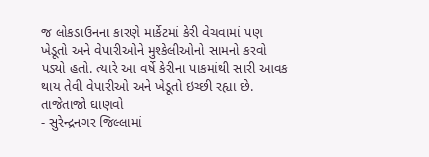જ લોકડાઉનના કારણે માર્કેટમાં કેરી વેચવામાં પણ ખેડૂતો અને વેપારીઓને મુશ્કેલીઓનો સામનો કરવો પડ્યો હતો. ત્યારે આ વર્ષે કેરીના પાકમાંથી સારી આવક થાય તેવી વેપારીઓ અને ખેડૂતો ઇચ્છી રહ્યા છે.
તાજેતાજો ઘાણવો
- સુરેન્દ્રનગર જિલ્લામાં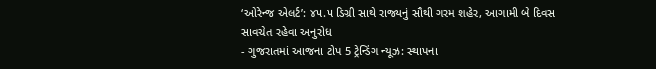‘ઓરેન્જ એલર્ટ’: ૪૫.૫ ડિગ્રી સાથે રાજ્યનું સૌથી ગરમ શહેર, આગામી બે દિવસ સાવચેત રહેવા અનુરોધ
- ગુજરાતમાં આજના ટોપ 5 ટ્રેન્ડિંગ ન્યૂઝ: સ્થાપના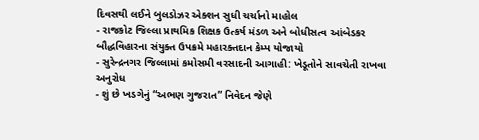દિવસથી લઈને બુલડોઝર એક્શન સુધી ચર્ચાનો માહોલ
- રાજકોટ જિલ્લા પ્રાથમિક શિક્ષક ઉત્કર્ષ મંડળ અને બોધીસત્વ આંબેડકર બૌદ્ધવિહારના સંયુક્ત ઉપક્રમે મહારક્તદાન કેમ્પ યોજાયો
- સુરેન્દ્રનગર જિલ્લામાં કમોસમી વરસાદની આગાહી: ખેડૂતોને સાવચેતી રાખવા અનુરોધ
- શું છે ખડગેનું “અભણ ગુજરાત” નિવેદન જેણે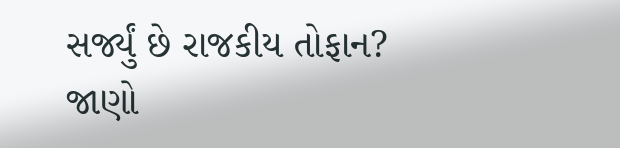સર્જ્યું છે રાજકીય તોફાન? જાણો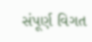સંપૂર્ણ વિગત